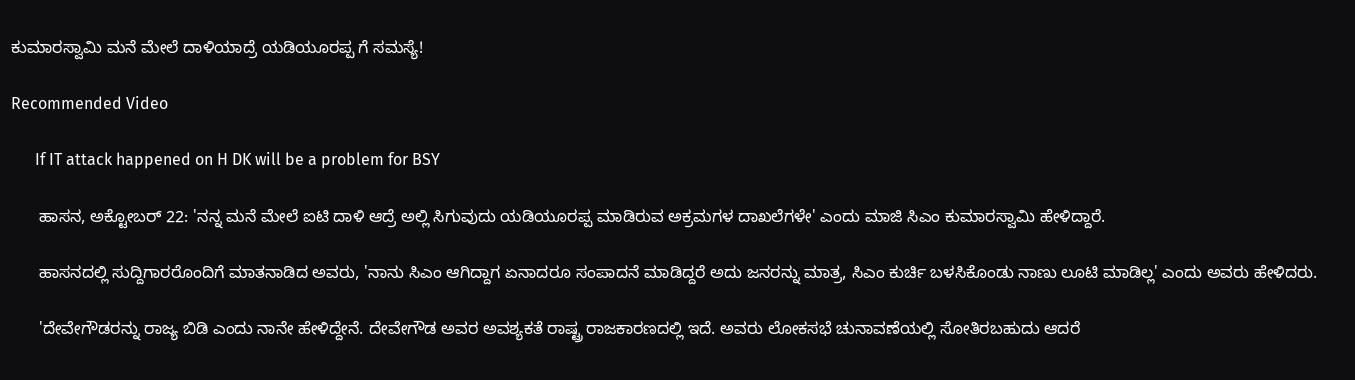ಕುಮಾರಸ್ವಾಮಿ ಮನೆ ಮೇಲೆ ದಾಳಿಯಾದ್ರೆ ಯಡಿಯೂರಪ್ಪ ಗೆ ಸಮಸ್ಯೆ!

Recommended Video

      If IT attack happened on H DK will be a problem for BSY

      ಹಾಸನ, ಅಕ್ಟೋಬರ್ 22: 'ನನ್ನ ಮನೆ ಮೇಲೆ ಐಟಿ ದಾಳಿ ಆದ್ರೆ ಅಲ್ಲಿ ಸಿಗುವುದು ಯಡಿಯೂರಪ್ಪ ಮಾಡಿರುವ ಅಕ್ರಮಗಳ ದಾಖಲೆಗಳೇ' ಎಂದು ಮಾಜಿ ಸಿಎಂ ಕುಮಾರಸ್ವಾಮಿ ಹೇಳಿದ್ದಾರೆ.

      ಹಾಸನದಲ್ಲಿ ಸುದ್ದಿಗಾರರೊಂದಿಗೆ ಮಾತನಾಡಿದ ಅವರು, 'ನಾನು ಸಿಎಂ ಆಗಿದ್ದಾಗ ಏನಾದರೂ ಸಂಪಾದನೆ ಮಾಡಿದ್ದರೆ ಅದು ಜನರನ್ನು ಮಾತ್ರ, ಸಿಎಂ ಕುರ್ಚಿ ಬಳಸಿಕೊಂಡು ನಾಣು ಲೂಟಿ ಮಾಡಿಲ್ಲ' ಎಂದು ಅವರು ಹೇಳಿದರು.

      'ದೇವೇಗೌಡರನ್ನು ರಾಜ್ಯ ಬಿಡಿ ಎಂದು ನಾನೇ ಹೇಳಿದ್ದೇನೆ. ದೇವೇಗೌಡ ಅವರ ಅವಶ್ಯಕತೆ ರಾಷ್ಟ್ರ ರಾಜಕಾರಣದಲ್ಲಿ ಇದೆ. ಅವರು ಲೋಕಸಭೆ ಚುನಾವಣೆಯಲ್ಲಿ ಸೋತಿರಬಹುದು ಆದರೆ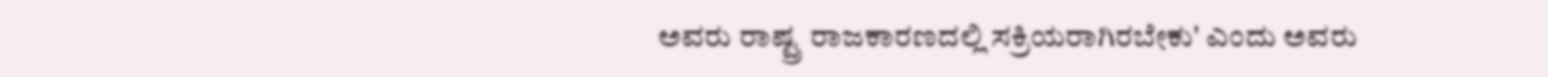ಅವರು ರಾಷ್ಟ್ರ ರಾಜಕಾರಣದಲ್ಲಿ ಸಕ್ರಿಯರಾಗಿರಬೇಕು' ಎಂದು ಅವರು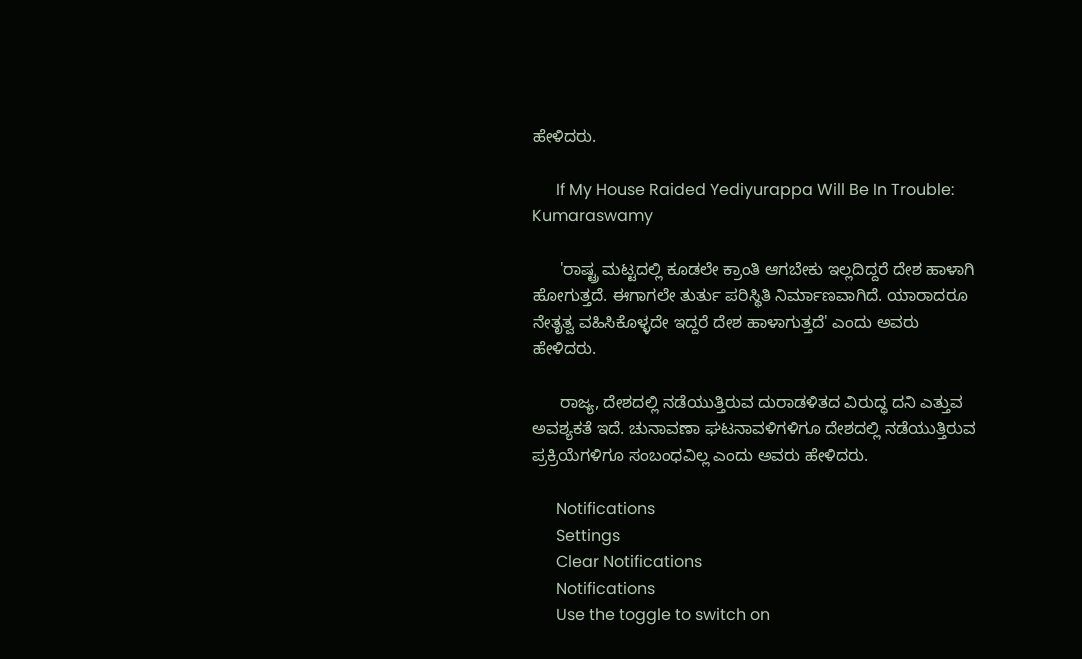ಹೇಳಿದರು.

      If My House Raided Yediyurappa Will Be In Trouble: Kumaraswamy

      'ರಾಷ್ಟ್ರ ಮಟ್ಟದಲ್ಲಿ ಕೂಡಲೇ ಕ್ರಾಂತಿ ಆಗಬೇಕು ಇಲ್ಲದಿದ್ದರೆ ದೇಶ ಹಾಳಾಗಿ ಹೋಗುತ್ತದೆ. ಈಗಾಗಲೇ ತುರ್ತು ಪರಿಸ್ಥಿತಿ ನಿರ್ಮಾಣವಾಗಿದೆ. ಯಾರಾದರೂ ನೇತೃತ್ವ ವಹಿಸಿಕೊಳ್ಳದೇ ಇದ್ದರೆ ದೇಶ ಹಾಳಾಗುತ್ತದೆ' ಎಂದು ಅವರು ಹೇಳಿದರು.

      ರಾಜ್ಯ, ದೇಶದಲ್ಲಿ ನಡೆಯುತ್ತಿರುವ ದುರಾಡಳಿತದ ವಿರುದ್ಧ ದನಿ ಎತ್ತುವ ಅವಶ್ಯಕತೆ ಇದೆ. ಚುನಾವಣಾ ಘಟನಾವಳಿಗಳಿಗೂ ದೇಶದಲ್ಲಿ ನಡೆಯುತ್ತಿರುವ ಪ್ರಕ್ರಿಯೆಗಳಿಗೂ ಸಂಬಂಧವಿಲ್ಲ ಎಂದು ಅವರು ಹೇಳಿದರು.

      Notifications
      Settings
      Clear Notifications
      Notifications
      Use the toggle to switch on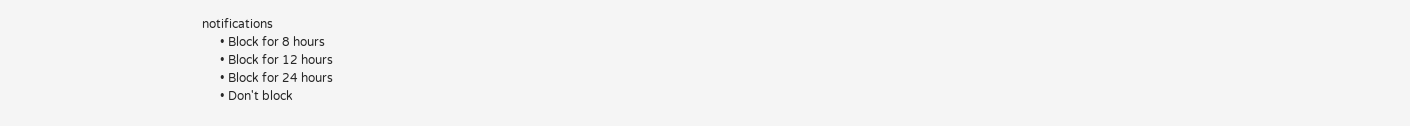notifications
      • Block for 8 hours
      • Block for 12 hours
      • Block for 24 hours
      • Don't block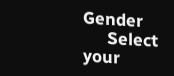Gender
      Select your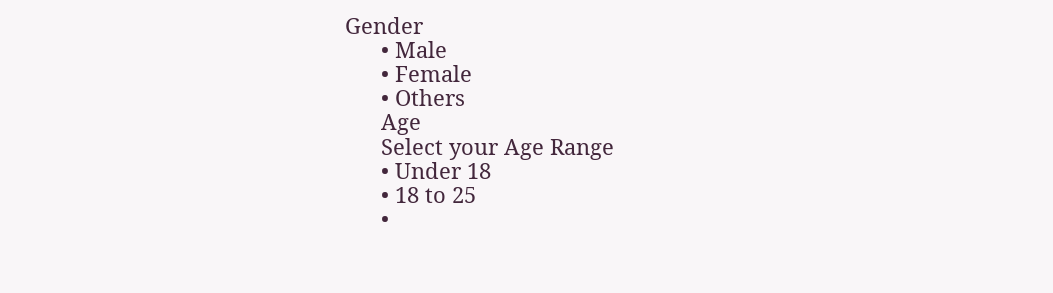Gender
      • Male
      • Female
      • Others
      Age
      Select your Age Range
      • Under 18
      • 18 to 25
      •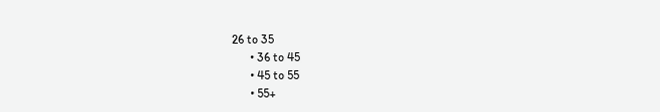26 to 35
      • 36 to 45
      • 45 to 55
      • 55+